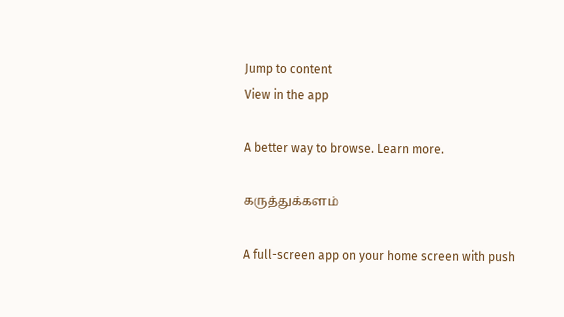Jump to content
View in the app

A better way to browse. Learn more.

கருத்துக்களம்

A full-screen app on your home screen with push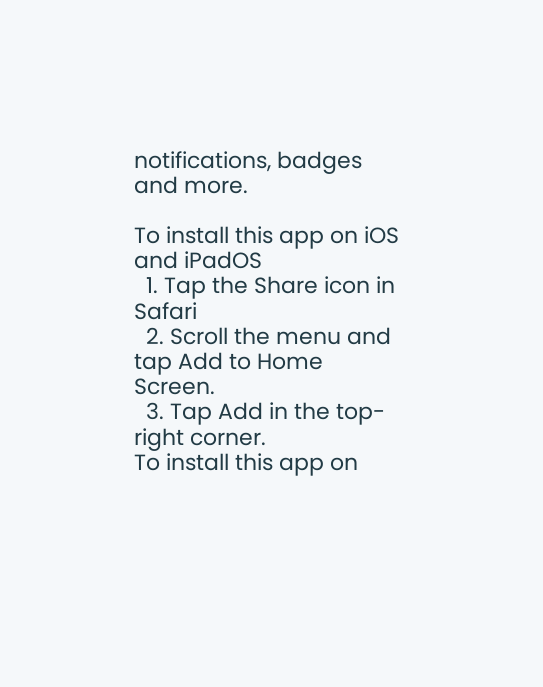notifications, badges and more.

To install this app on iOS and iPadOS
  1. Tap the Share icon in Safari
  2. Scroll the menu and tap Add to Home Screen.
  3. Tap Add in the top-right corner.
To install this app on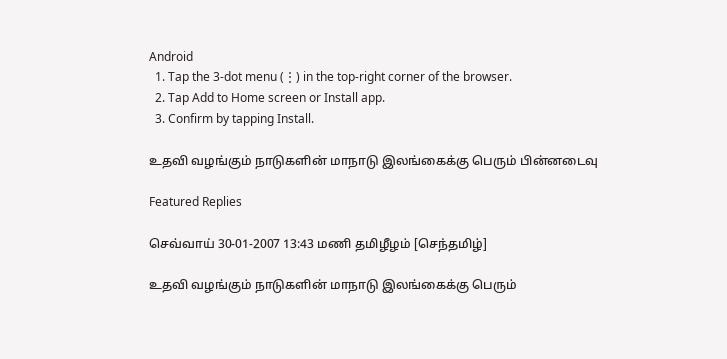Android
  1. Tap the 3-dot menu (⋮) in the top-right corner of the browser.
  2. Tap Add to Home screen or Install app.
  3. Confirm by tapping Install.

உதவி வழங்கும் நாடுகளின் மாநாடு இலங்கைக்கு பெரும் பின்னடைவு

Featured Replies

செவ்வாய் 30-01-2007 13:43 மணி தமிழீழம் [செந்தமிழ்]

உதவி வழங்கும் நாடுகளின் மாநாடு இலங்கைக்கு பெரும்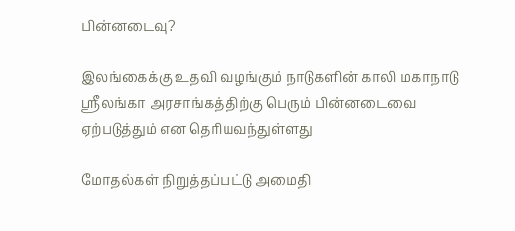பின்னடைவு?

இலங்கைக்கு உதவி வழங்கும் நாடுகளின் காலி மகாநாடு ஸ்ரீலங்கா அரசாங்கத்திற்கு பெரும் பின்னடைவை ஏற்படுத்தும் என தெரியவந்துள்ளது

மோதல்கள் நிறுத்தப்பட்டு அமைதி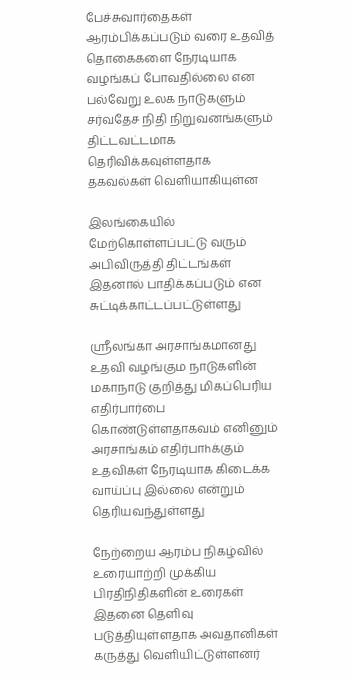பேச்சுவார்தைகள் ஆரம்பிக்கப்படும் வரை உதவித் தொகைகளை நேரடியாக வழங்கப் போவதில்லை என பல்வேறு உலக நாடுகளும் சர்வதேச நிதி நிறுவனங்களும் திட்டவட்டமாக தெரிவிக்கவுள்ளதாக தகவல்கள் வெளியாகியுள்ன

இலங்கையில் மேற்கொள்ளப்பட்டு வரும் அபிவிருத்தி திட்டங்கள் இதனால் பாதிக்கப்படும் என சுட்டிக்காட்டப்பட்டுள்ளது

ஸ்ரீலங்கா அரசாங்கமானது உதவி வழங்கும நாடுகளின் மகாநாடு குறித்து மிகப்பெரிய எதிர்பார்பை கொண்டுள்ளதாகவம் எனினும் அரசாங்கம் எதிர்பாhக்கும் உதவிகள் நேரடியாக கிடைக்க வாய்ப்பு இல்லை என்றும் தெரியவந்துள்ளது

நேற்றைய ஆரம்ப நிகழ்வில் உரையாற்றி முக்கிய பிரதிநிதிகளின் உரைகள் இதனை தெளிவு படுத்தியுள்ளதாக அவதானிகள் கருத்து வெளியிட்டுள்ளனர்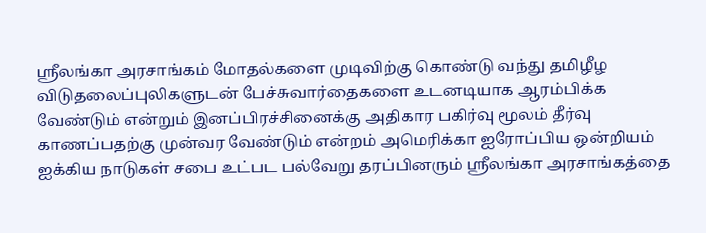ஸ்ரீலங்கா அரசாங்கம் மோதல்களை முடிவிற்கு கொண்டு வந்து தமிழீழ விடுதலைப்புலிகளுடன் பேச்சுவார்தைகளை உடனடியாக ஆரம்பிக்க வேண்டும் என்றும் இனப்பிரச்சினைக்கு அதிகார பகிர்வு மூலம் தீர்வு காணப்பதற்கு முன்வர வேண்டும் என்றம் அமெரிக்கா ஐரோப்பிய ஒன்றியம் ஐக்கிய நாடுகள் சபை உட்பட பல்வேறு தரப்பினரும் ஸ்ரீலங்கா அரசாங்கத்தை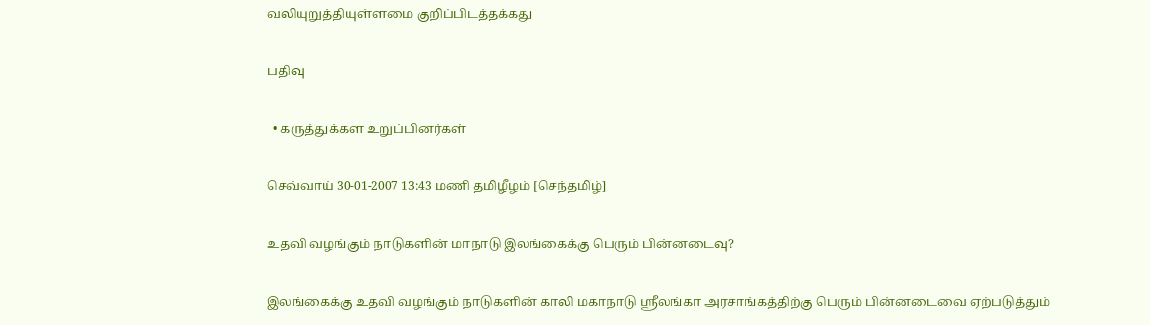வலியுறுத்தியுள்ளமை குறிப்பிடத்தக்கது

பதிவு

  • கருத்துக்கள உறுப்பினர்கள்

செவ்வாய் 30-01-2007 13:43 மணி தமிழீழம் [செந்தமிழ்]

உதவி வழங்கும் நாடுகளின் மாநாடு இலங்கைக்கு பெரும் பின்னடைவு?

இலங்கைக்கு உதவி வழங்கும் நாடுகளின் காலி மகாநாடு ஸ்ரீலங்கா அரசாங்கத்திற்கு பெரும் பின்னடைவை ஏற்படுத்தும்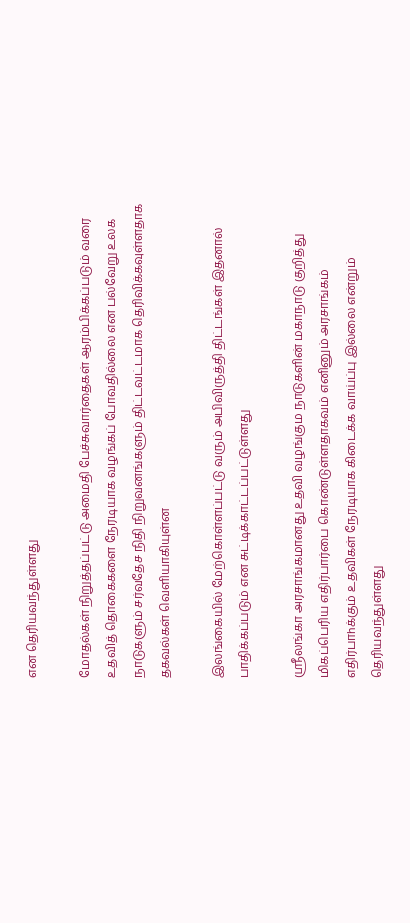என தெரியவந்துள்ளது

மோதல்கள் நிறுத்தப்பட்டு அமைதி பேச்சுவார்தைகள் ஆரம்பிக்கப்படும் வரை உதவித் தொகைகளை நேரடியாக வழங்கப் போவதில்லை என பல்வேறு உலக நாடுகளும் சர்வதேச நிதி நிறுவனங்களும் திட்டவட்டமாக தெரிவிக்கவுள்ளதாக தகவல்கள் வெளியாகியுள்ன

இலங்கையில் மேற்கொள்ளப்பட்டு வரும் அபிவிருத்தி திட்டங்கள் இதனால் பாதிக்கப்படும் என சுட்டிக்காட்டப்பட்டுள்ளது

ஸ்ரீலங்கா அரசாங்கமானது உதவி வழங்கும நாடுகளின் மகாநாடு குறித்து மிகப்பெரிய எதிர்பார்பை கொண்டுள்ளதாகவம் எனினும் அரசாங்கம் எதிர்பாhக்கும் உதவிகள் நேரடியாக கிடைக்க வாய்ப்பு இல்லை என்றும் தெரியவந்துள்ளது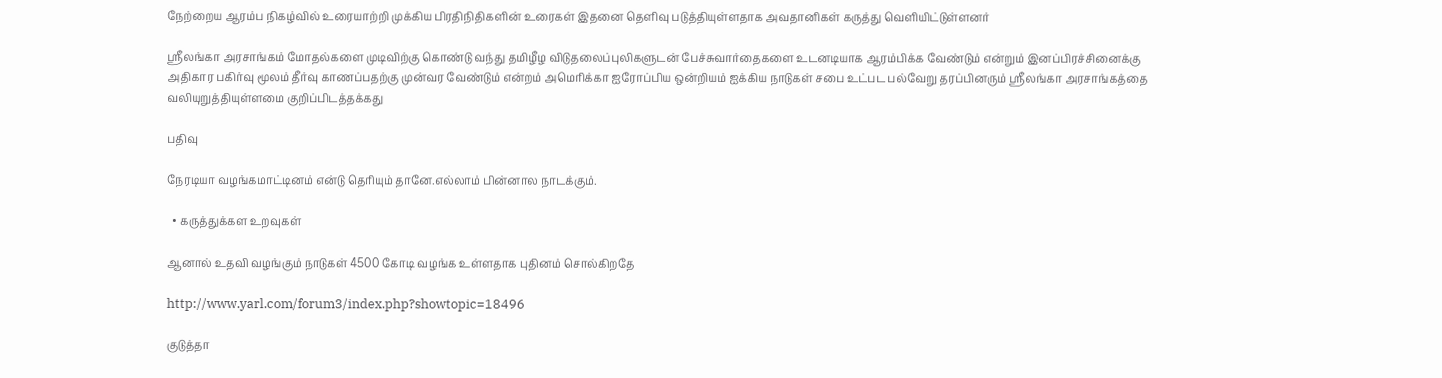நேற்றைய ஆரம்ப நிகழ்வில் உரையாற்றி முக்கிய பிரதிநிதிகளின் உரைகள் இதனை தெளிவு படுத்தியுள்ளதாக அவதானிகள் கருத்து வெளியிட்டுள்ளனர்

ஸ்ரீலங்கா அரசாங்கம் மோதல்களை முடிவிற்கு கொண்டு வந்து தமிழீழ விடுதலைப்புலிகளுடன் பேச்சுவார்தைகளை உடனடியாக ஆரம்பிக்க வேண்டும் என்றும் இனப்பிரச்சினைக்கு அதிகார பகிர்வு மூலம் தீர்வு காணப்பதற்கு முன்வர வேண்டும் என்றம் அமெரிக்கா ஐரோப்பிய ஒன்றியம் ஐக்கிய நாடுகள் சபை உட்பட பல்வேறு தரப்பினரும் ஸ்ரீலங்கா அரசாங்கத்தை வலியுறுத்தியுள்ளமை குறிப்பிடத்தக்கது

பதிவு

நேரடியா வழங்கமாட்டினம் என்டு தெரியும் தானே.எல்லாம் பின்னால நாடக்கும்.

  • கருத்துக்கள உறவுகள்

ஆனால் உதவி வழங்கும் நாடுகள் 4500 கோடி வழங்க உள்ளதாக புதினம் சொல்கிறதே

http://www.yarl.com/forum3/index.php?showtopic=18496

குடுத்தா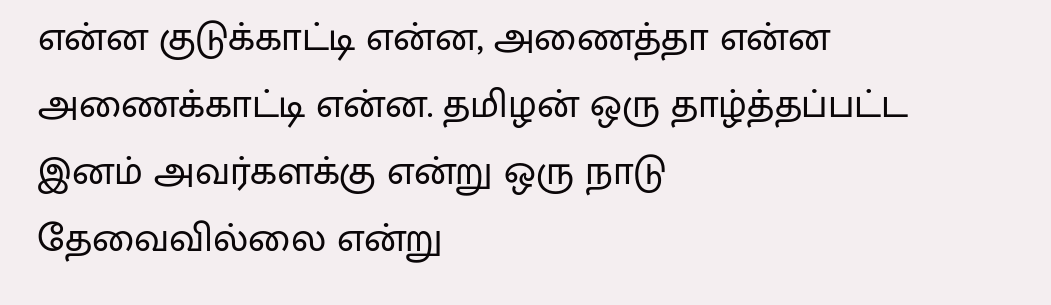என்ன குடுக்காட்டி என்ன, அணைத்தா என்ன அணைக்காட்டி என்ன. தமிழன் ஒரு தாழ்த்தப்பட்ட இனம் அவர்களக்கு என்று ஒரு நாடு தேவைவில்லை என்று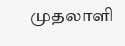முதலாளி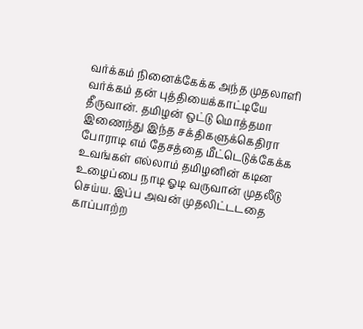வர்க்கம் நினைக்கேக்க அந்த முதலாளி வர்க்கம் தன் புத்தியைக்காட்டியே தீருவான். தமிழன் ஒட்டு மொத்தமா இணைந்து இந்த சக்திகளுக்கெதிரா போராடி எம் தேசத்தை மீட்டெடுக்கேக்க உவங்கள் எல்லாம் தமிழனின் கடின உழைப்பை நாடி ஓடி வருவான் முதலீடு செய்ய. இப்ப அவன் முதலிட்டடதை காப்பாற்ற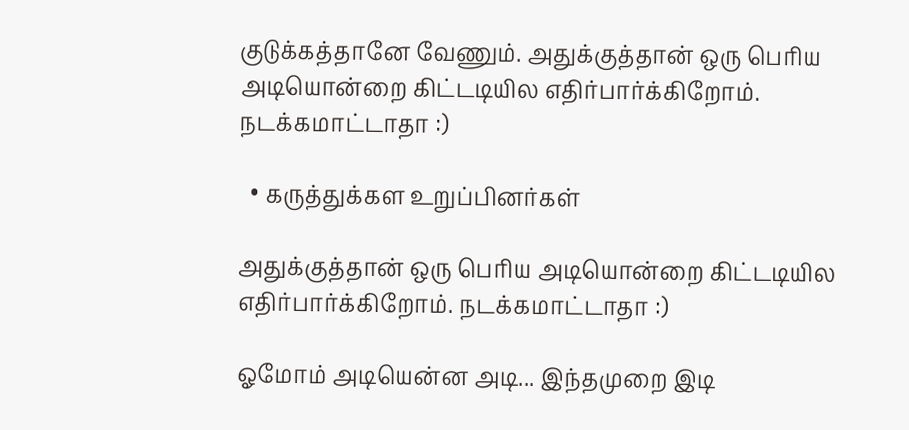குடுக்கத்தானே வேணும். அதுக்குத்தான் ஒரு பெரிய அடியொன்றை கிட்டடியில எதிர்பார்க்கிறோம். நடக்கமாட்டாதா :)

  • கருத்துக்கள உறுப்பினர்கள்

அதுக்குத்தான் ஒரு பெரிய அடியொன்றை கிட்டடியில எதிர்பார்க்கிறோம். நடக்கமாட்டாதா :)

ஓமோம் அடியென்ன அடி... இந்தமுறை இடி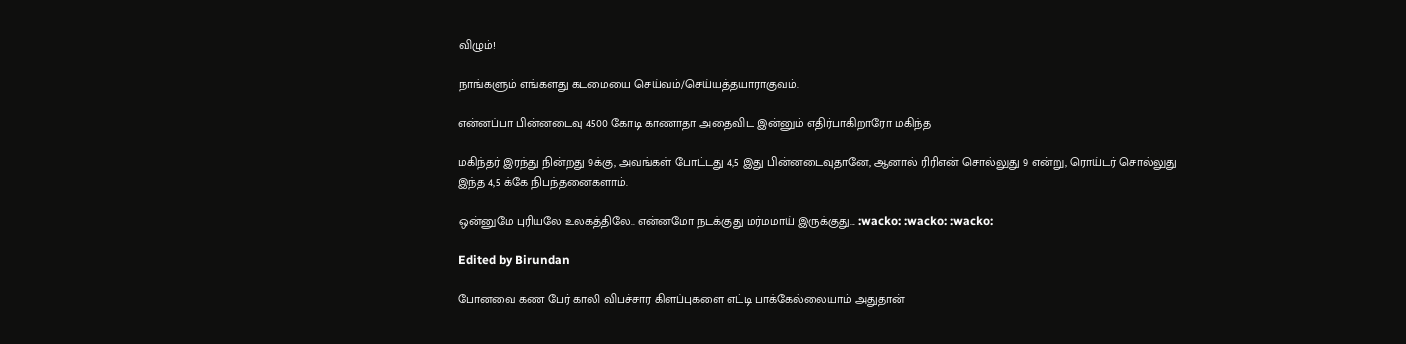விழும்!

நாங்களும் எங்களது கடமையை செய்வம்/செய்யத்தயாராகுவம்.

என்னப்பா பின்னடைவு 4500 கோடி காணாதா அதைவிட இன்னும் எதிர்பாகிறாரோ மகிந்த

மகிந்தர் இரந்து நின்றது 9க்கு, அவங்கள் போட்டது 4,5 இது பின்னடைவுதானே, ஆனால் ரிரிஎன் சொல்லுது 9 என்று, ரொய்டர் சொல்லுது இந்த 4,5 க்கே நிபந்தனைகளாம்.

ஒன்னுமே புரியலே உலகத்திலே.. என்னமோ நடக்குது மர்மமாய் இருக்குது... :wacko: :wacko: :wacko:

Edited by Birundan

போனவை கண பேர் காலி விபச்சார கிளப்புகளை எட்டி பாக்கேல்லையாம் அதுதான்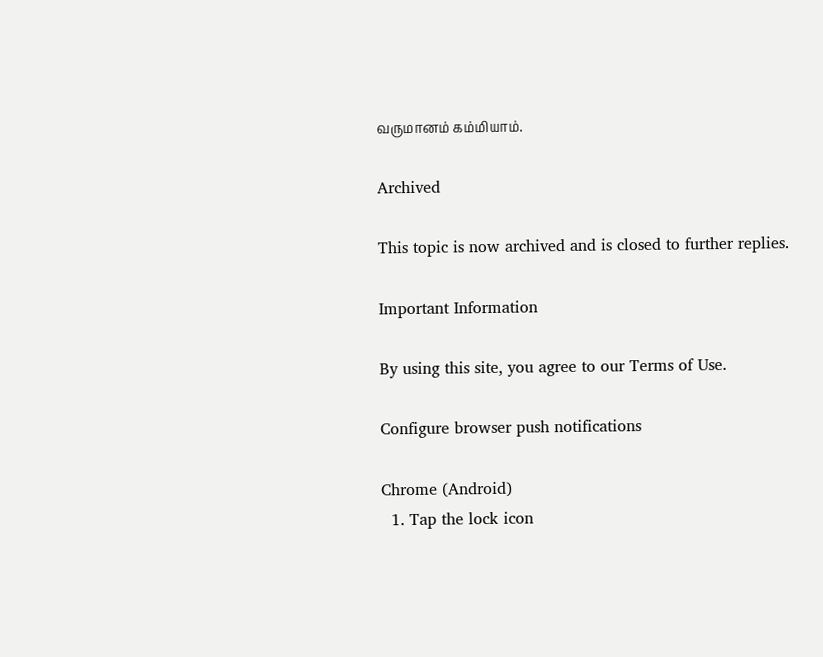வருமானம் கம்மியாம்.

Archived

This topic is now archived and is closed to further replies.

Important Information

By using this site, you agree to our Terms of Use.

Configure browser push notifications

Chrome (Android)
  1. Tap the lock icon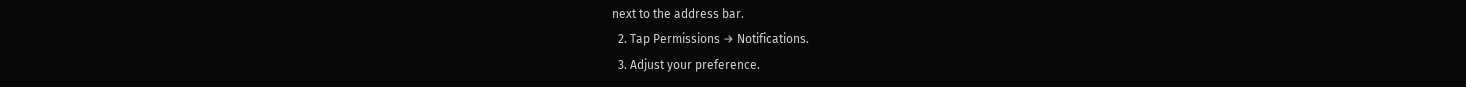next to the address bar.
  2. Tap Permissions → Notifications.
  3. Adjust your preference.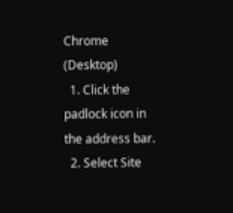Chrome (Desktop)
  1. Click the padlock icon in the address bar.
  2. Select Site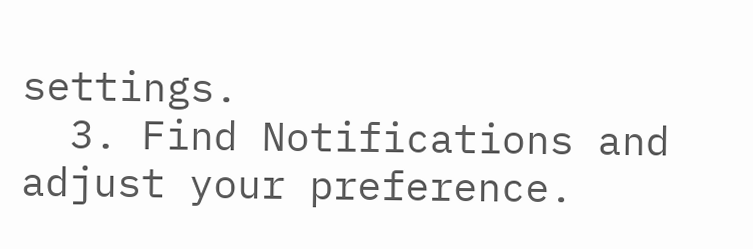settings.
  3. Find Notifications and adjust your preference.